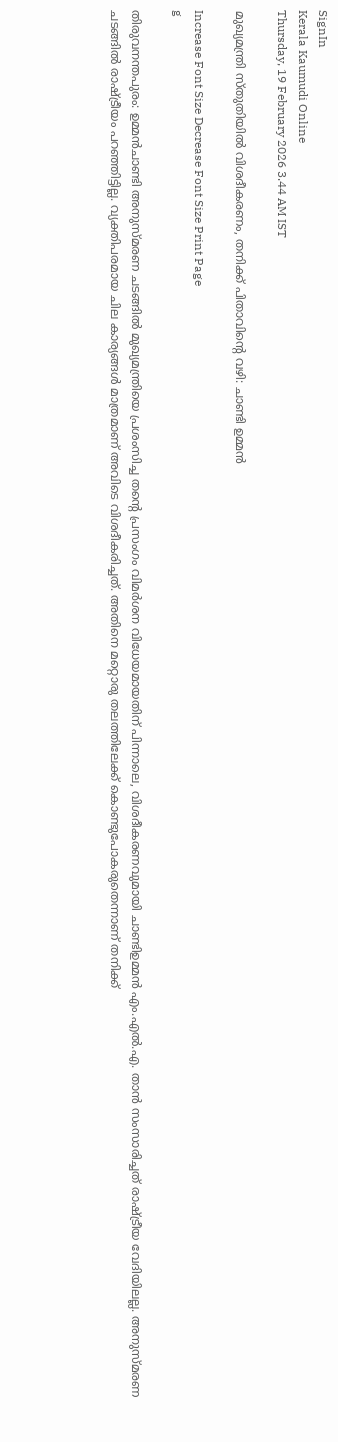SignIn
Kerala Kaumudi Online
Thursday, 19 February 2026 3.44 AM IST

മുഖ്യമന്ത്രി സ്തുതിയിൽ വിശദീകരണം, തനിക്ക് പിതാവിന്റെ വഴി: ചാണ്ടി ഉമ്മൻ

Increase Font Size Decrease Font Size Print Page
g

തിരുവനന്തപുരം: ഉമ്മൻചാണ്ടി അനുസ്മരണ ചടങ്ങിൽ മുഖ്യമന്ത്രിയെ പ്രശംസിച്ച തന്റെ പ്രസംഗം വിമർശന വിധേയമായതിന് പിന്നാലെ, വിശദീകരണവുമായി ചാണ്ടിഉമ്മൻ എം.എൽ.എ. താൻ സംസാരിച്ചത് രാഷ്ട്രീയ വേദിയിലല്ല. അനുസ്മരണ ചടങ്ങിൽ രാഷ്ട്രീയം പറഞ്ഞിട്ടില്ല. വ്യക്തിപരമായ ചില കാര്യങ്ങൾ മാത്രമാണ് അവിടെ വിശദീകരിച്ചത്. അതിനെ മറ്റൊരു തലത്തിലേക്ക് കൊണ്ടുപോകരുതെന്നാണ് തനിക്ക്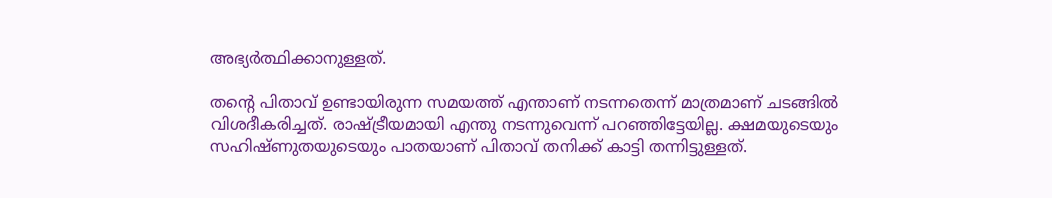അഭ്യർത്ഥിക്കാനുള്ളത്.

തന്റെ പിതാവ് ഉണ്ടായിരുന്ന സമയത്ത് എന്താണ് നടന്നതെന്ന് മാത്രമാണ് ചടങ്ങിൽ വിശദീകരിച്ചത്. രാഷ്ട്രീയമായി എന്തു നടന്നുവെന്ന് പറഞ്ഞിട്ടേയില്ല. ക്ഷമയുടെയും സഹിഷ്ണുതയുടെയും പാതയാണ് പിതാവ് തനിക്ക് കാട്ടി തന്നിട്ടുള്ളത്.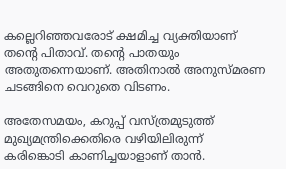കല്ലെറിഞ്ഞവരോട് ക്ഷമിച്ച വ്യക്തിയാണ് തന്റെ പിതാവ്. തന്റെ പാതയും അതുതന്നെയാണ്. അതിനാൽ അനുസ്മരണ ചടങ്ങിനെ വെറുതെ വിടണം.

അതേസമയം, കറുപ്പ് വസ്ത്രമുടുത്ത് മുഖ്യമന്ത്രിക്കെതിരെ വഴിയിലിരുന്ന് കരിങ്കൊടി കാണിച്ചയാളാണ് താൻ.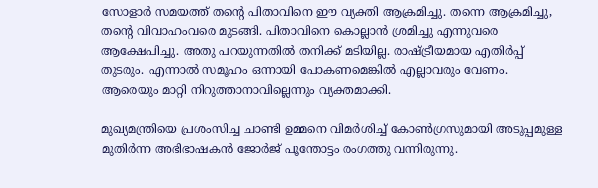സോളാർ സമയത്ത് തന്റെ പിതാവിനെ ഈ വ്യക്തി ആക്രമിച്ചു. തന്നെ ആക്രമിച്ചു, തന്റെ വിവാഹംവരെ മുടങ്ങി. പിതാവിനെ കൊല്ലാൻ ശ്രമിച്ചു എന്നുവരെ ആക്ഷേപിച്ചു. അതു പറയുന്നതിൽ തനിക്ക് മടിയില്ല. രാഷ്ട്രീയമായ എതിർപ്പ് തുടരും. എന്നാൽ സമൂഹം ഒന്നായി പോകണമെങ്കിൽ എല്ലാവരും വേണം. ആരെയും മാറ്റി നിറുത്താനാവില്ലെന്നും വ്യക്തമാക്കി.

മുഖ്യമന്ത്രിയെ പ്രശംസിച്ച ചാണ്ടി ഉമ്മനെ വിമർശിച്ച് കോൺഗ്രസുമായി അടുപ്പമുള്ള മുതിർന്ന അഭിഭാഷകൻ ജോർജ് പൂന്തോട്ടം രംഗത്തു വന്നിരുന്നു.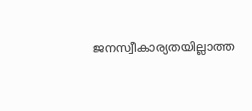ജനസ്വീകാര്യതയില്ലാത്ത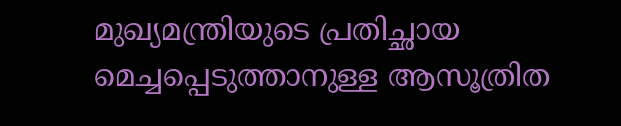മുഖ്യമന്ത്രിയുടെ പ്രതിച്ഛായ മെച്ചപ്പെടുത്താനുള്ള ആസൂത്രിത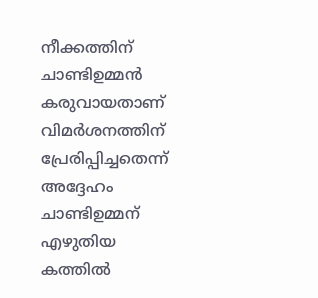നീക്കത്തിന് ചാണ്ടിഉമ്മൻ കരുവായതാണ് വിമർശനത്തിന് പ്രേരിപ്പിച്ചതെന്ന് അദ്ദേഹം ചാണ്ടിഉമ്മന് എഴുതിയ കത്തിൽ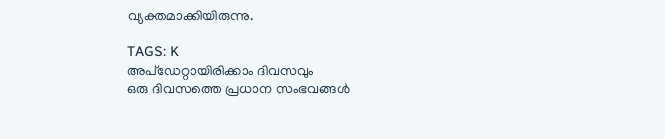വ്യക്തമാക്കിയിരുന്നു.

TAGS: K
അപ്ഡേറ്റായിരിക്കാം ദിവസവും
ഒരു ദിവസത്തെ പ്രധാന സംഭവങ്ങൾ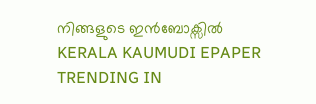നിങ്ങളുടെ ഇൻബോക്സിൽ
KERALA KAUMUDI EPAPER
TRENDING IN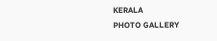KERALA
PHOTO GALLERY